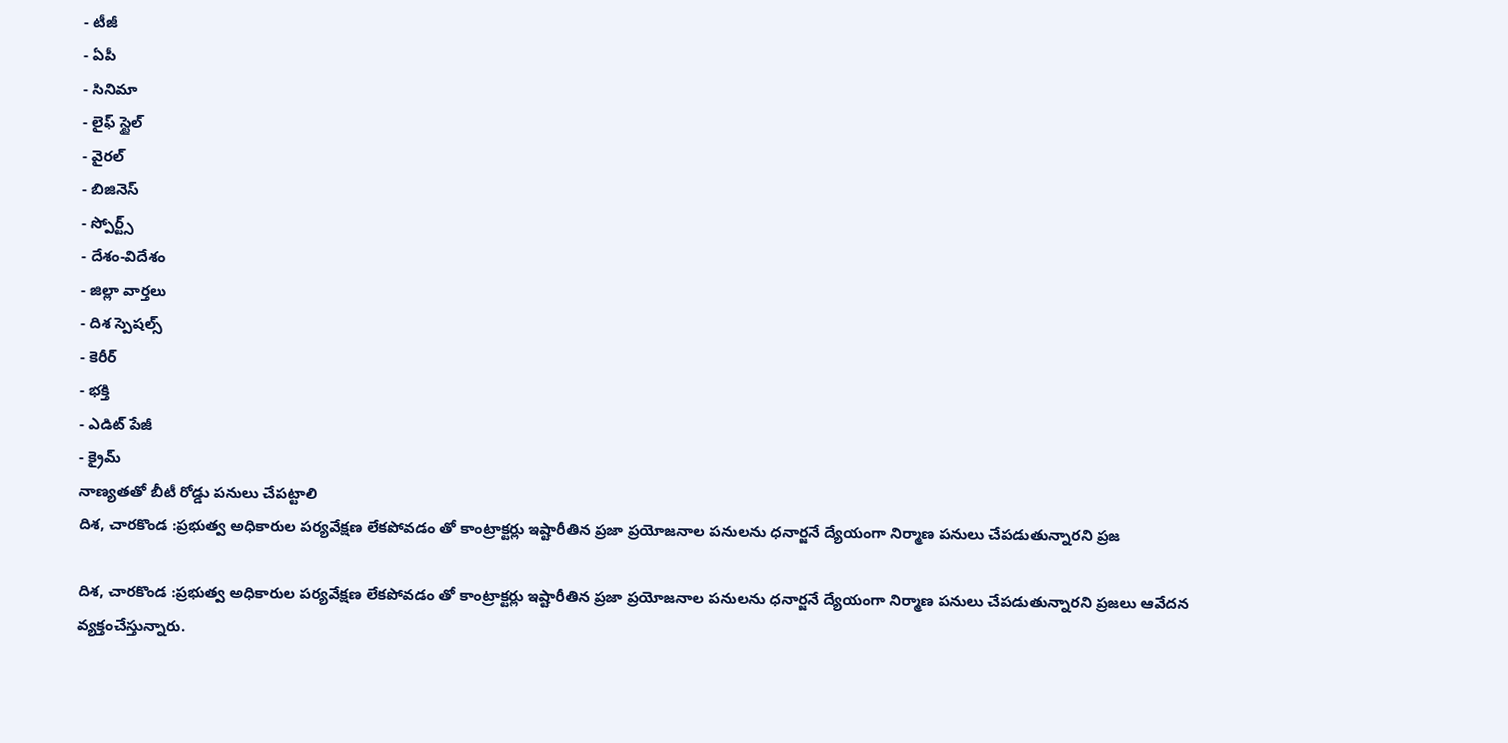- టీజీ
- ఏపీ
- సినిమా
- లైఫ్ స్టైల్
- వైరల్
- బిజినెస్
- స్పోర్ట్స్
- దేశం-విదేశం
- జిల్లా వార్తలు
- దిశ స్పెషల్స్
- కెరీర్
- భక్తి
- ఎడిట్ పేజీ
- క్రైమ్
నాణ్యతతో బీటీ రోడ్డు పనులు చేపట్టాలి
దిశ, చారకొండ :ప్రభుత్వ అధికారుల పర్యవేక్షణ లేకపోవడం తో కాంట్రాక్టర్లు ఇష్టారీతిన ప్రజా ప్రయోజనాల పనులను ధనార్జనే ద్యేయంగా నిర్మాణ పనులు చేపడుతున్నారని ప్రజ

దిశ, చారకొండ :ప్రభుత్వ అధికారుల పర్యవేక్షణ లేకపోవడం తో కాంట్రాక్టర్లు ఇష్టారీతిన ప్రజా ప్రయోజనాల పనులను ధనార్జనే ద్యేయంగా నిర్మాణ పనులు చేపడుతున్నారని ప్రజలు ఆవేదన వ్యక్తంచేస్తున్నారు.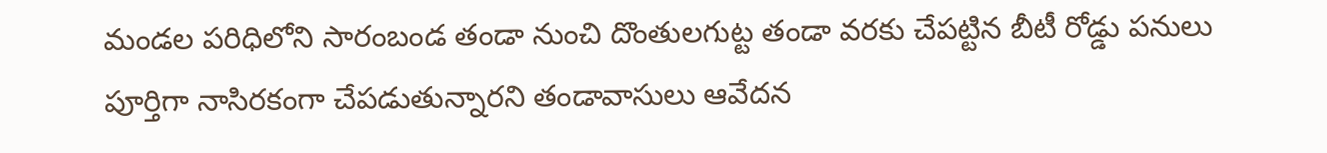మండల పరిధిలోని సారంబండ తండా నుంచి దొంతులగుట్ట తండా వరకు చేపట్టిన బీటీ రోడ్డు పనులు పూర్తిగా నాసిరకంగా చేపడుతున్నారని తండావాసులు ఆవేదన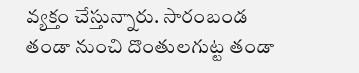వ్యక్తం చేస్తున్నారు. సారంబండ తండా నుంచి దొంతులగుట్ట తండా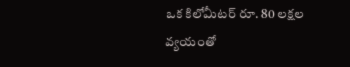ఒక కిలోమీటర్ రూ. 80 లక్షల వ్యయంతో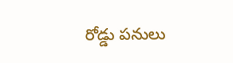రోడ్డు పనులు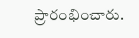ప్రారంభించారు.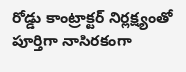రోడ్డు కాంట్రాక్టర్ నిర్లక్ష్యంతో పూర్తిగా నాసిరకంగా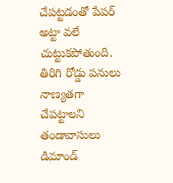చేపట్టడంతో పేపర్ అట్టా వలే చుట్టుకపోతుంది. తిరిగి రోడ్డు పనులు నాణ్యతగా చేపట్టాలని తండావాసులు డిమాండ్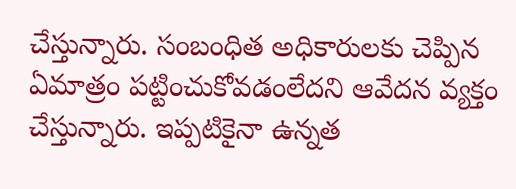చేస్తున్నారు. సంబంధిత అధికారులకు చెప్పిన ఏమాత్రం పట్టించుకోవడంలేదని ఆవేదన వ్యక్తం చేస్తున్నారు. ఇప్పటికైనా ఉన్నత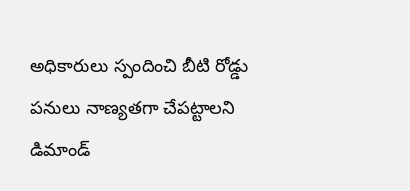అధికారులు స్పందించి బీటి రోడ్డు పనులు నాణ్యతగా చేపట్టాలని డిమాండ్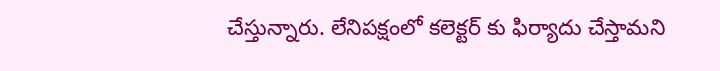చేస్తున్నారు. లేనిపక్షంలో కలెక్టర్ కు ఫిర్యాదు చేస్తామని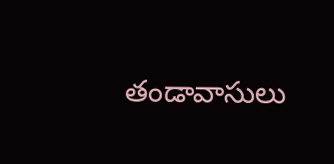తండావాసులు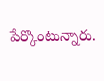పేర్కొంటున్నారు.